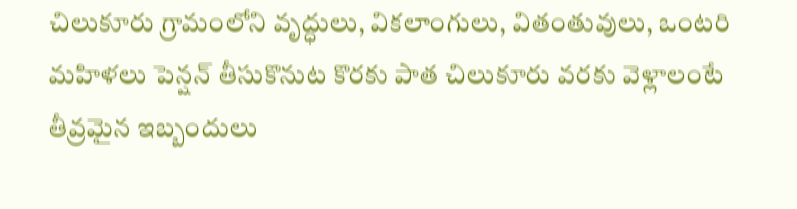చిలుకూరు గ్రామంలోని వృద్ధులు, వికలాంగులు, వితంతువులు, ఒంటరి మహిళలు పెన్షన్ తీసుకొనుట కొరకు పాత చిలుకూరు వరకు వెళ్లాలంటే తీవ్రమైన ఇబ్బందులు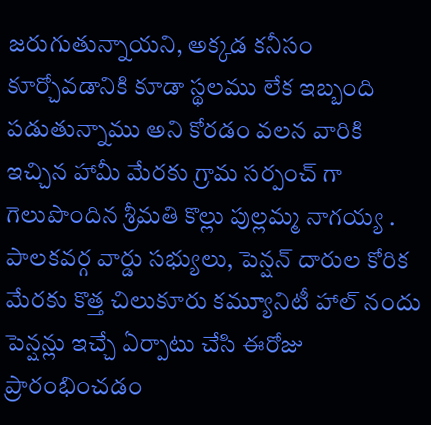జరుగుతున్నాయని, అక్కడ కనీసం కూర్చోవడానికి కూడా స్థలము లేక ఇబ్బంది పడుతున్నాము అని కోరడం వలన వారికి ఇచ్చిన హామీ మేరకు గ్రామ సర్పంచ్ గా గెలుపొందిన శ్రీమతి కొల్లు పుల్లమ్మ నాగయ్య .
పాలకవర్గ వార్డు సభ్యులు, పెన్షన్ దారుల కోరిక మేరకు కొత్త చిలుకూరు కమ్యూనిటీ హాల్ నందు పెన్షన్లు ఇచ్చే ఏర్పాటు చేసి ఈరోజు ప్రారంభించడం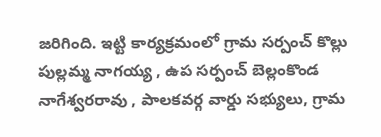జరిగింది. ఇట్టి కార్యక్రమంలో గ్రామ సర్పంచ్ కొల్లు పుల్లమ్మ నాగయ్య , ఉప సర్పంచ్ బెల్లంకొండ నాగేశ్వరరావు , పాలకవర్గ వార్డు సభ్యులు, గ్రామ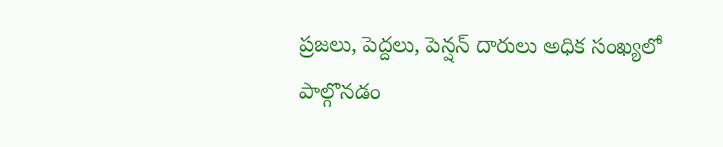ప్రజలు, పెద్దలు, పెన్షన్ దారులు అధిక సంఖ్యలో పాల్గొనడం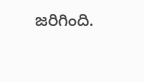జరిగింది.